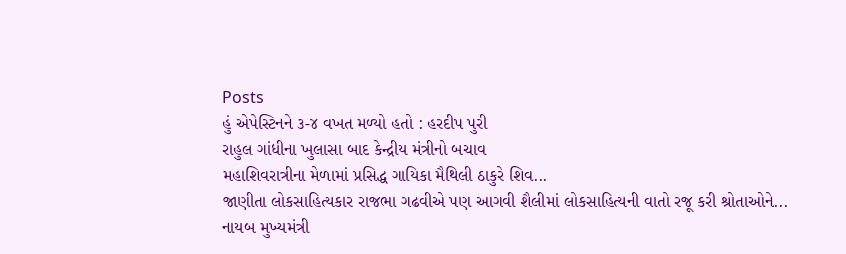Posts
હું એપેસ્ટિનને ૩-૪ વખત મળ્યો હતો : હરદીપ પુરી
રાહુલ ગાંધીના ખુલાસા બાદ કેન્દ્રીય મંત્રીનો બચાવ
મહાશિવરાત્રીના મેળામાં પ્રસિદ્ધ ગાયિકા મૈથિલી ઠાકુરે શિવ...
જાણીતા લોકસાહિત્યકાર રાજભા ગઢવીએ પણ આગવી શૈલીમાં લોકસાહિત્યની વાતો રજૂ કરી શ્રોતાઓને...
નાયબ મુખ્યમંત્રી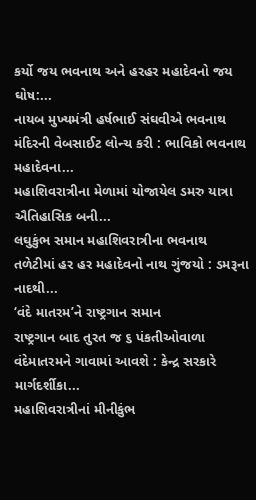કર્યો જય ભવનાથ અને હરહર મહાદેવનો જય ઘોષ:...
નાયબ મુખ્યમંત્રી હર્ષભાઈ સંઘવીએ ભવનાથ મંદિરની વેબસાઈટ લોન્ચ કરી : ભાવિકો ભવનાથ મહાદેવના...
મહાશિવરાત્રીના મેળામાં યોજાયેલ ડમરુ યાત્રા ઐતિહાસિક બની...
લઘુકુંભ સમાન મહાશિવરાત્રીના ભવનાથ તળેટીમાં હર હર મહાદેવનો નાથ ગુંજયો : ડમરૂના નાદથી...
‘વંદે માતરમ’ને રાષ્ટ્રગાન સમાન
રાષ્ટ્રગાન બાદ તુરત જ ૬ પંકતીઓવાળા વંદેમાતરમને ગાવામાં આવશે : કેન્દ્ર સરકારે માર્ગદર્શીકા...
મહાશિવરાત્રીનાં મીનીકુંભ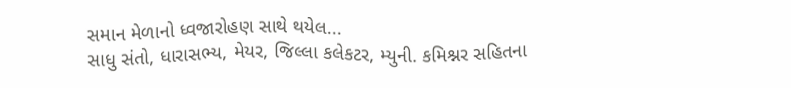સમાન મેળાનો ધ્વજારોહણ સાથે થયેલ...
સાધુ સંતો, ધારાસભ્ય, મેયર, જિલ્લા કલેકટર, મ્યુની. કમિશ્નર સહિતના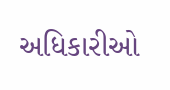અધિકારીઓ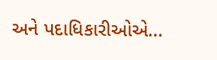અને પદાધિકારીઓએ...